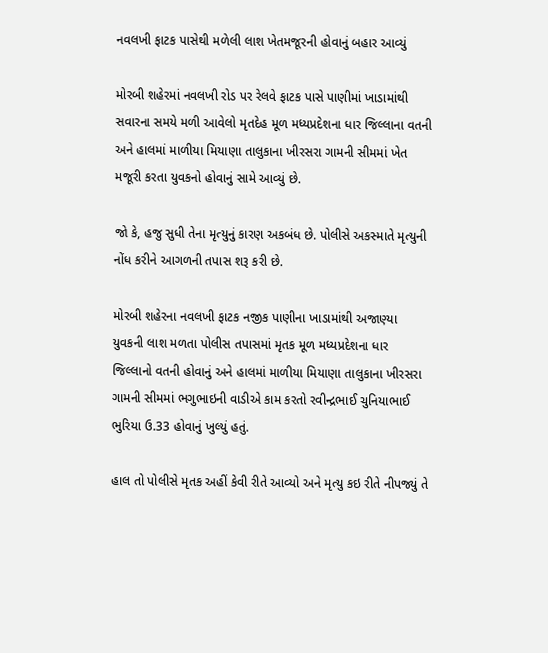નવલખી ફાટક પાસેથી મળેલી લાશ ખેતમજૂરની હોવાનું બહાર આવ્યું

મોરબી શહેરમાં નવલખી રોડ પર રેલવે ફાટક પાસે પાણીમાં ખાડામાંથી સવારના સમયે મળી આવેલો મૃતદેહ મૂળ મધ્યપ્રદેશના ધાર જિલ્લાના વતની અને હાલમાં માળીયા મિયાણા તાલુકાના ખીરસરા ગામની સીમમાં ખેત મજૂરી કરતા યુવકનો હોવાનું સામે આવ્યું છે.

જો કે, હજુ સુધી તેના મૃત્યુનું કારણ અકબંધ છે. પોલીસે અકસ્માતે મૃત્યુની નોંધ કરીને આગળની તપાસ શરૂ કરી છે.

મોરબી શહેરના નવલખી ફાટક નજીક પાણીના ખાડામાંથી અજાણ્યા યુવકની લાશ મળતા પોલીસ તપાસમાં મૃતક મૂળ મધ્યપ્રદેશના ધાર જિલ્લાનો વતની હોવાનું અને હાલમાં માળીયા મિયાણા તાલુકાના ખીરસરા ગામની સીમમાં ભગુભાઇની વાડીએ કામ કરતો રવીન્દ્રભાઈ ચુનિયાભાઈ ભુરિયા ઉ.33 હોવાનું ખુલ્યું હતું.

હાલ તો પોલીસે મૃતક અહીં કેવી રીતે આવ્યો અને મૃત્યુ કઇ રીતે નીપજ્યું તે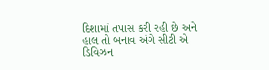દિશામાં તપાસ કરી રહી છે અને હાલ તો બનાવ અંગે સીટી એ ડિવિઝન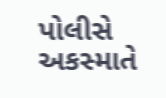પોલીસે અકસ્માતે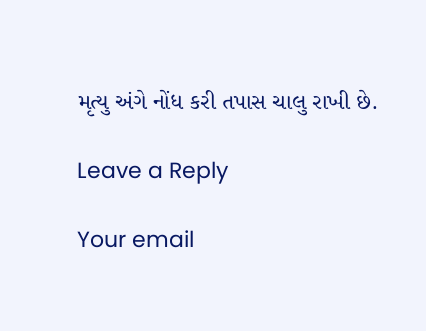મૃત્યુ અંગે નોંધ કરી તપાસ ચાલુ રાખી છે.

Leave a Reply

Your email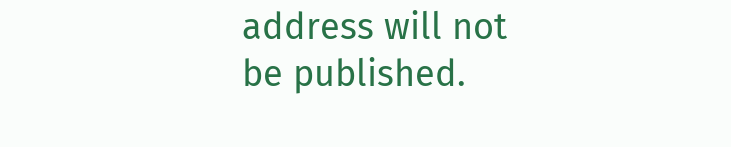address will not be published.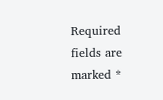Required fields are marked *